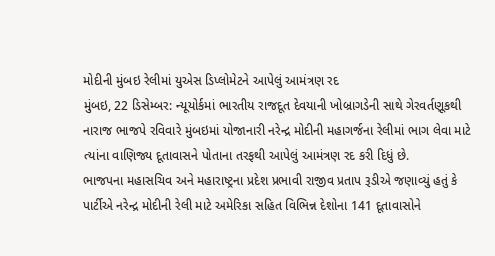મોદીની મુંબઇ રેલીમાં યુએસ ડિપ્લોમેટને આપેલું આમંત્રણ રદ
મુંબઇ, 22 ડિસેમ્બર: ન્યૂયોર્કમાં ભારતીય રાજદૂત દેવયાની ખોબ્રાગડેની સાથે ગેરવર્તણૂકથી નારાજ ભાજપે રવિવારે મુંબઇમાં યોજાનારી નરેન્દ્ર મોદીની મહાગર્જના રેલીમાં ભાગ લેવા માટે ત્યાંના વાણિજ્ય દૂતાવાસને પોતાના તરફથી આપેલું આમંત્રણ રદ કરી દિધું છે.
ભાજપના મહાસચિવ અને મહારાષ્ટ્રના પ્રદેશ પ્રભાવી રાજીવ પ્રતાપ રૂડીએ જણાવ્યું હતું કે પાર્ટીએ નરેન્દ્ર મોદીની રેલી માટે અમેરિકા સહિત વિભિન્ન દેશોના 141 દૂતાવાસોને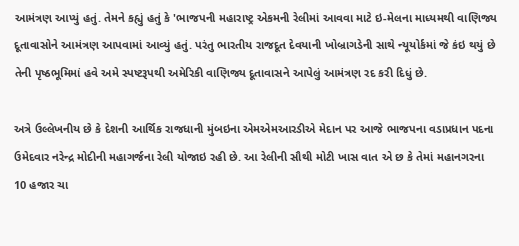આમંત્રણ આપ્યું હતું. તેમને કહ્યું હતું કે 'ભાજપની મહારાષ્ટ્ર એકમની રેલીમાં આવવા માટે ઇ-મેલના માધ્યમથી વાણિજ્ય દૂતાવાસોને આમંત્રણ આપવામાં આવ્યું હતું. પરંતુ ભારતીય રાજદૂત દેવયાની ખોબ્રાગડેની સાથે ન્યૂયોર્કમાં જે કંઇ થયું છે તેની પૃષ્ઠભૂમિમાં હવે અમે સ્પષ્ટરૂપથી અમેરિકી વાણિજ્ય દૂતાવાસને આપેલું આમંત્રણ રદ કરી દિધું છે.

અત્રે ઉલ્લેખનીય છે કે દેશની આર્થિક રાજધાની મુંબઇના એમએમઆરડીએ મેદાન પર આજે ભાજપના વડાપ્રધાન પદના ઉમેદવાર નરેન્દ્ર મોદીની મહાગર્જના રેલી યોજાઇ રહી છે. આ રેલીની સૌથી મોટી ખાસ વાત એ છ કે તેમાં મહાનગરના 10 હજાર ચા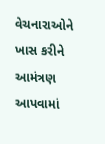વેચનારાઓને ખાસ કરીને આમંત્રણ આપવામાં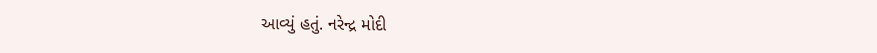આવ્યું હતું. નરેન્દ્ર મોદી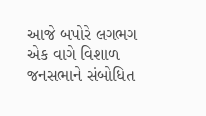આજે બપોરે લગભગ એક વાગે વિશાળ જનસભાને સંબોધિત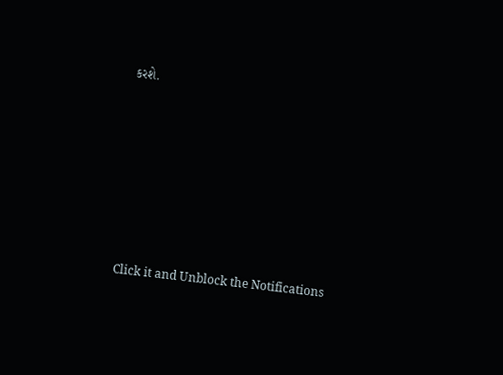કરશે.












Click it and Unblock the Notifications